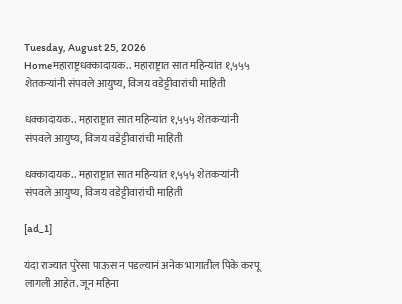Tuesday, August 25, 2026
Homeमहाराष्ट्रधक्कादायक.. महाराष्ट्रात सात महिन्यांत १,५५५ शेतकऱ्यांनी संपवले आयुष्य, विजय वडेट्टीवारांची माहिती

धक्कादायक.. महाराष्ट्रात सात महिन्यांत १,५५५ शेतकऱ्यांनी संपवले आयुष्य, विजय वडेट्टीवारांची माहिती

धक्कादायक.. महाराष्ट्रात सात महिन्यांत १,५५५ शेतकऱ्यांनी संपवले आयुष्य, विजय वडेट्टीवारांची माहिती

[ad_1]

यंदा राज्यात पुरेसा पाऊस न पडल्यानं अनेक भागातील पिके करपू लागली आहेत. जून महिना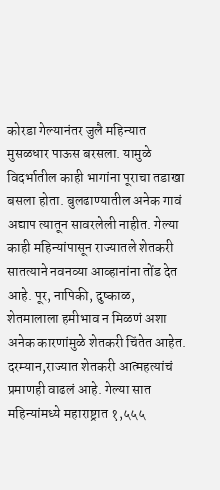कोरडा गेल्यानंतर जुलै महिन्यात मुसळधार पाऊस बरसला. यामुळे विदर्भातील काही भागांना पूराचा तडाखा बसला होता. बुलढाण्यातील अनेक गावं अद्याप त्यातून सावरलेली नाहीत. गेल्या काही महिन्यांपासून राज्यातले शेतकरी सातत्याने नवनव्या आव्हानांना तोंड देत आहे. पूर, नापिकी, दुष्काळ, शेतमालाला हमीभाव न मिळणं अशा अनेक कारणांमुळे शेतकरी चिंतेत आहेत. दरम्यान,राज्यात शेतकरी आत्महत्यांचं प्रमाणही वाढलं आहे. गेल्या सात महिन्यांमध्ये महाराष्ट्रात १,५५५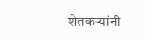शेतकऱ्यांनी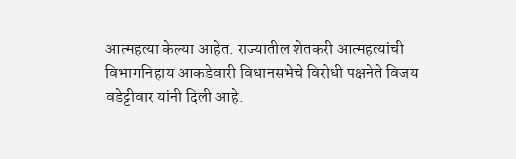आत्महत्या केल्या आहेत. राज्यातील शेतकरी आत्महत्यांची विभागनिहाय आकडेवारी विधानसभेचे विरोधी पक्षनेते विजय वडेट्टीवार यांनी दिली आहे.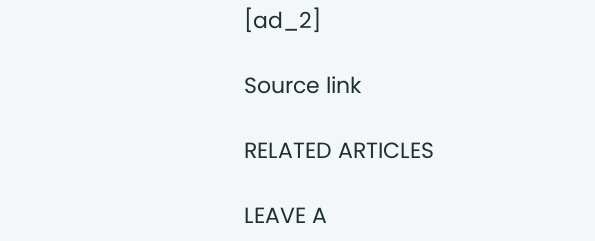[ad_2]

Source link

RELATED ARTICLES

LEAVE A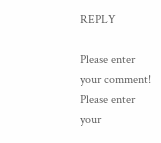REPLY

Please enter your comment!
Please enter your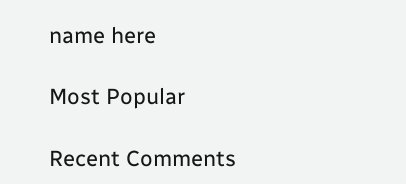name here

Most Popular

Recent Comments